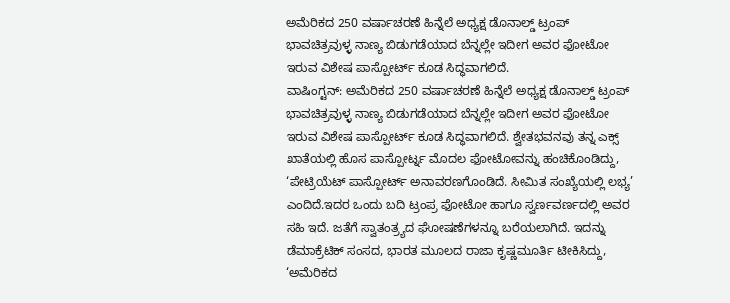ಅಮೆರಿಕದ 250 ವರ್ಷಾಚರಣೆ ಹಿನ್ನೆಲೆ ಅಧ್ಯಕ್ಷ ಡೊನಾಲ್ಡ್ ಟ್ರಂಪ್ ಭಾವಚಿತ್ರವುಳ್ಳ ನಾಣ್ಯ ಬಿಡುಗಡೆಯಾದ ಬೆನ್ನಲ್ಲೇ ಇದೀಗ ಅವರ ಫೋಟೋ ಇರುವ ವಿಶೇಷ ಪಾಸ್ಪೋರ್ಟ್ ಕೂಡ ಸಿದ್ಧವಾಗಲಿದೆ.
ವಾಷಿಂಗ್ಟನ್: ಅಮೆರಿಕದ 250 ವರ್ಷಾಚರಣೆ ಹಿನ್ನೆಲೆ ಅಧ್ಯಕ್ಷ ಡೊನಾಲ್ಡ್ ಟ್ರಂಪ್ ಭಾವಚಿತ್ರವುಳ್ಳ ನಾಣ್ಯ ಬಿಡುಗಡೆಯಾದ ಬೆನ್ನಲ್ಲೇ ಇದೀಗ ಅವರ ಫೋಟೋ ಇರುವ ವಿಶೇಷ ಪಾಸ್ಪೋರ್ಟ್ ಕೂಡ ಸಿದ್ಧವಾಗಲಿದೆ. ಶ್ವೇತಭವನವು ತನ್ನ ಎಕ್ಸ್ ಖಾತೆಯಲ್ಲಿ ಹೊಸ ಪಾಸ್ಪೋರ್ಟ್ನ ಮೊದಲ ಫೋಟೋವನ್ನು ಹಂಚಿಕೊಂಡಿದ್ದು, ‘ಪೇಟ್ರಿಯೆಟ್ ಪಾಸ್ಪೋರ್ಟ್ ಅನಾವರಣಗೊಂಡಿದೆ. ಸೀಮಿತ ಸಂಖ್ಯೆಯಲ್ಲಿ ಲಭ್ಯ’ ಎಂದಿದೆ.ಇದರ ಒಂದು ಬದಿ ಟ್ರಂಪ್ರ ಫೋಟೋ ಹಾಗೂ ಸ್ವರ್ಣವರ್ಣದಲ್ಲಿ ಅವರ ಸಹಿ ಇದೆ. ಜತೆಗೆ ಸ್ವಾತಂತ್ರ್ಯದ ಘೋಷಣೆಗಳನ್ನೂ ಬರೆಯಲಾಗಿದೆ. ಇದನ್ನು ಡೆಮಾಕ್ರೆಟಿಕ್ ಸಂಸದ, ಭಾರತ ಮೂಲದ ರಾಜಾ ಕೃಷ್ಣಮೂರ್ತಿ ಟೀಕಿಸಿದ್ದು, ‘ಅಮೆರಿಕದ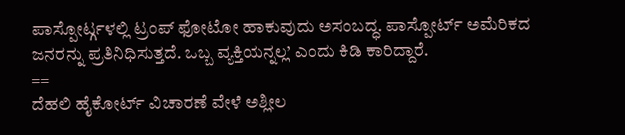ಪಾಸ್ಪೋರ್ಟ್ಗಳಲ್ಲಿ ಟ್ರಂಪ್ ಫೋಟೋ ಹಾಕುವುದು ಅಸಂಬದ್ಧ. ಪಾಸ್ಪೋರ್ಟ್ ಅಮೆರಿಕದ ಜನರನ್ನು ಪ್ರತಿನಿಧಿಸುತ್ತದೆ. ಒಬ್ಬ ವ್ಯಕ್ತಿಯನ್ನಲ್ಲ’ ಎಂದು ಕಿಡಿ ಕಾರಿದ್ದಾರೆ.
==
ದೆಹಲಿ ಹೈಕೋರ್ಟ್ ವಿಚಾರಣೆ ವೇಳೆ ಅಶ್ಲೀಲ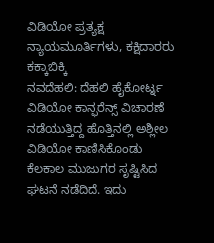ವಿಡಿಯೋ ಪ್ರತ್ಯಕ್ಷ
ನ್ಯಾಯಮೂರ್ತಿಗಳು, ಕಕ್ಷಿದಾರರು ಕಕ್ಕಾಬಿಕ್ಕಿ
ನವದೆಹಲಿ: ದೆಹಲಿ ಹೈಕೋರ್ಟ್ನ ವಿಡಿಯೋ ಕಾನ್ಫರೆನ್ಸ್ ವಿಚಾರಣೆ ನಡೆಯುತ್ತಿದ್ದ ಹೊತ್ತಿನಲ್ಲಿ ಅಶ್ಲೀಲ ವಿಡಿಯೋ ಕಾಣಿಸಿಕೊಂಡು ಕೆಲಕಾಲ ಮುಜುಗರ ಸೃಷ್ಟಿಸಿದ ಘಟನೆ ನಡೆದಿದೆ. ಇದು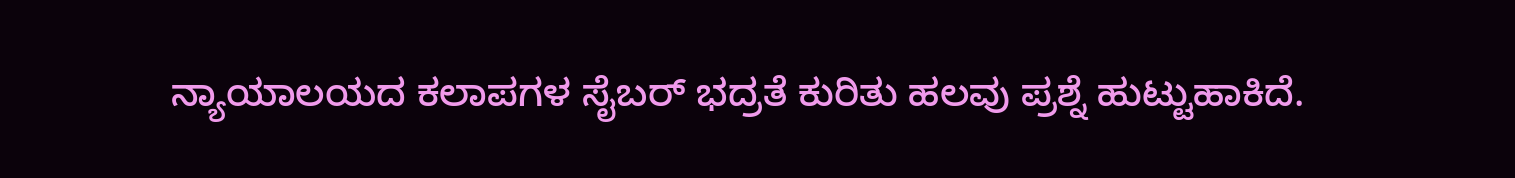ನ್ಯಾಯಾಲಯದ ಕಲಾಪಗಳ ಸೈಬರ್ ಭದ್ರತೆ ಕುರಿತು ಹಲವು ಪ್ರಶ್ನೆ ಹುಟ್ಟುಹಾಕಿದೆ.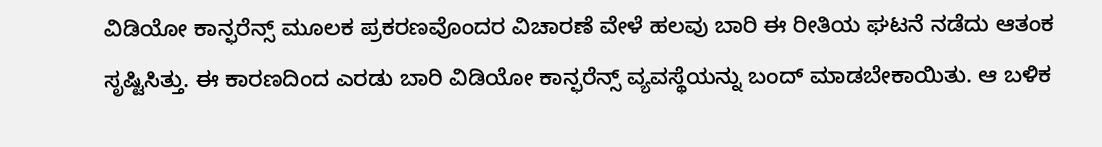ವಿಡಿಯೋ ಕಾನ್ಫರೆನ್ಸ್ ಮೂಲಕ ಪ್ರಕರಣವೊಂದರ ವಿಚಾರಣೆ ವೇಳೆ ಹಲವು ಬಾರಿ ಈ ರೀತಿಯ ಘಟನೆ ನಡೆದು ಆತಂಕ ಸೃಷ್ಟಿಸಿತ್ತು. ಈ ಕಾರಣದಿಂದ ಎರಡು ಬಾರಿ ವಿಡಿಯೋ ಕಾನ್ಫರೆನ್ಸ್ ವ್ಯವಸ್ಥೆಯನ್ನು ಬಂದ್ ಮಾಡಬೇಕಾಯಿತು. ಆ ಬಳಿಕ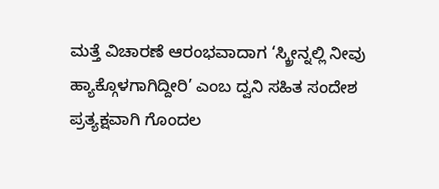ಮತ್ತೆ ವಿಚಾರಣೆ ಆರಂಭವಾದಾಗ ‘ಸ್ಕ್ರೀನ್ನಲ್ಲಿ ನೀವು ಹ್ಯಾಕ್ಗೊಳಗಾಗಿದ್ದೀರಿ’ ಎಂಬ ದ್ವನಿ ಸಹಿತ ಸಂದೇಶ ಪ್ರತ್ಯಕ್ಷವಾಗಿ ಗೊಂದಲ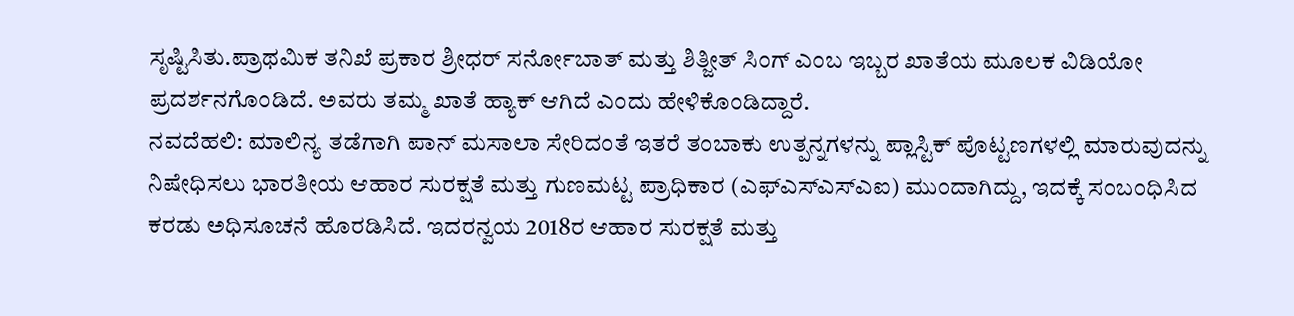ಸೃಷ್ಟಿಸಿತು.ಪ್ರಾಥಮಿಕ ತನಿಖೆ ಪ್ರಕಾರ ಶ್ರೀಧರ್ ಸರ್ನೋಬಾತ್ ಮತ್ತು ಶಿತ್ಜೀತ್ ಸಿಂಗ್ ಎಂಬ ಇಬ್ಬರ ಖಾತೆಯ ಮೂಲಕ ವಿಡಿಯೋ ಪ್ರದರ್ಶನಗೊಂಡಿದೆ. ಅವರು ತಮ್ಮ ಖಾತೆ ಹ್ಯಾಕ್ ಆಗಿದೆ ಎಂದು ಹೇಳಿಕೊಂಡಿದ್ದಾರೆ.
ನವದೆಹಲಿ: ಮಾಲಿನ್ಯ ತಡೆಗಾಗಿ ಪಾನ್ ಮಸಾಲಾ ಸೇರಿದಂತೆ ಇತರೆ ತಂಬಾಕು ಉತ್ಪನ್ನಗಳನ್ನು ಪ್ಲಾಸ್ಟಿಕ್ ಪೊಟ್ಟಣಗಳಲ್ಲಿ ಮಾರುವುದನ್ನು ನಿಷೇಧಿಸಲು ಭಾರತೀಯ ಆಹಾರ ಸುರಕ್ಷತೆ ಮತ್ತು ಗುಣಮಟ್ಟ ಪ್ರಾಧಿಕಾರ (ಎಫ್ಎಸ್ಎಸ್ಎಐ) ಮುಂದಾಗಿದ್ದು, ಇದಕ್ಕೆ ಸಂಬಂಧಿಸಿದ ಕರಡು ಅಧಿಸೂಚನೆ ಹೊರಡಿಸಿದೆ. ಇದರನ್ವಯ 2018ರ ಆಹಾರ ಸುರಕ್ಷತೆ ಮತ್ತು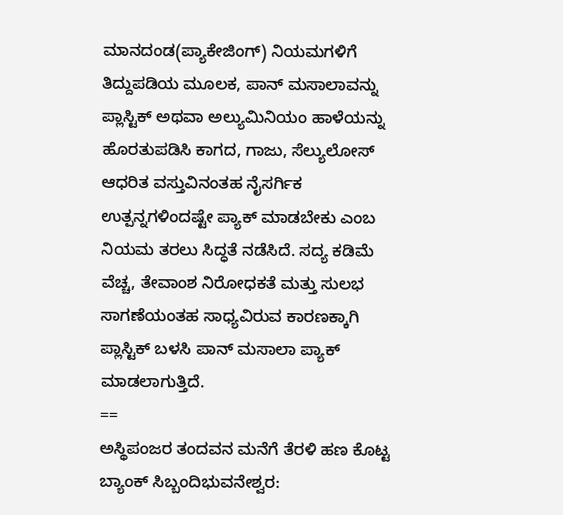ಮಾನದಂಡ(ಪ್ಯಾಕೇಜಿಂಗ್) ನಿಯಮಗಳಿಗೆ ತಿದ್ದುಪಡಿಯ ಮೂಲಕ, ಪಾನ್ ಮಸಾಲಾವನ್ನು ಪ್ಲಾಸ್ಟಿಕ್ ಅಥವಾ ಅಲ್ಯುಮಿನಿಯಂ ಹಾಳೆಯನ್ನು ಹೊರತುಪಡಿಸಿ ಕಾಗದ, ಗಾಜು, ಸೆಲ್ಯುಲೋಸ್ ಆಧರಿತ ವಸ್ತುವಿನಂತಹ ನೈಸರ್ಗಿಕ ಉತ್ಪನ್ನಗಳಿಂದಷ್ಟೇ ಪ್ಯಾಕ್ ಮಾಡಬೇಕು ಎಂಬ ನಿಯಮ ತರಲು ಸಿದ್ಧತೆ ನಡೆಸಿದೆ. ಸದ್ಯ ಕಡಿಮೆ ವೆಚ್ಚ, ತೇವಾಂಶ ನಿರೋಧಕತೆ ಮತ್ತು ಸುಲಭ ಸಾಗಣೆಯಂತಹ ಸಾಧ್ಯವಿರುವ ಕಾರಣಕ್ಕಾಗಿ ಪ್ಲಾಸ್ಟಿಕ್ ಬಳಸಿ ಪಾನ್ ಮಸಾಲಾ ಪ್ಯಾಕ್ ಮಾಡಲಾಗುತ್ತಿದೆ.
==
ಅಸ್ಥಿಪಂಜರ ತಂದವನ ಮನೆಗೆ ತೆರಳಿ ಹಣ ಕೊಟ್ಟ ಬ್ಯಾಂಕ್ ಸಿಬ್ಬಂದಿಭುವನೇಶ್ವರ: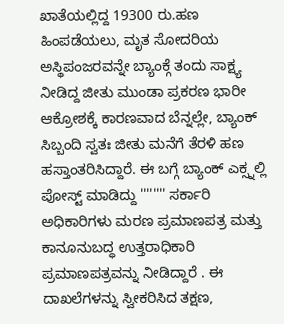ಖಾತೆಯಲ್ಲಿದ್ದ 19300 ರು.ಹಣ ಹಿಂಪಡೆಯಲು, ಮೃತ ಸೋದರಿಯ ಅಸ್ಥಿಪಂಜರವನ್ನೇ ಬ್ಯಾಂಕ್ಗೆ ತಂದು ಸಾಕ್ಷ್ಯ ನೀಡಿದ್ದ ಜೀತು ಮುಂಡಾ ಪ್ರಕರಣ ಭಾರೀ ಆಕ್ರೋಶಕ್ಕೆ ಕಾರಣವಾದ ಬೆನ್ನಲ್ಲೇ, ಬ್ಯಾಂಕ್ ಸಿಬ್ಬಂದಿ ಸ್ವತಃ ಜೀತು ಮನೆಗೆ ತೆರಳಿ ಹಣ ಹಸ್ತಾಂತರಿಸಿದ್ದಾರೆ. ಈ ಬಗ್ಗೆ ಬ್ಯಾಂಕ್ ಎಕ್ಸ್ನಲ್ಲಿ ಪೋಸ್ಟ್ ಮಾಡಿದ್ದು '''''''' ಸರ್ಕಾರಿ ಅಧಿಕಾರಿಗಳು ಮರಣ ಪ್ರಮಾಣಪತ್ರ ಮತ್ತು ಕಾನೂನುಬದ್ಧ ಉತ್ತರಾಧಿಕಾರಿ ಪ್ರಮಾಣಪತ್ರವನ್ನು ನೀಡಿದ್ದಾರೆ . ಈ ದಾಖಲೆಗಳನ್ನು ಸ್ವೀಕರಿಸಿದ ತಕ್ಷಣ,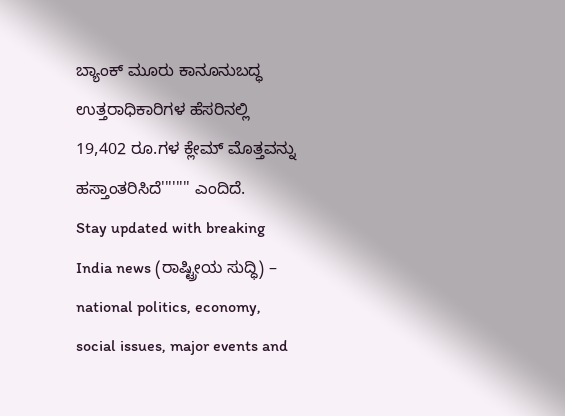ಬ್ಯಾಂಕ್ ಮೂರು ಕಾನೂನುಬದ್ಧ ಉತ್ತರಾಧಿಕಾರಿಗಳ ಹೆಸರಿನಲ್ಲಿ 19,402 ರೂ.ಗಳ ಕ್ಲೇಮ್ ಮೊತ್ತವನ್ನು ಹಸ್ತಾಂತರಿಸಿದೆ'''''''' ಎಂದಿದೆ.
Stay updated with breaking India news (ರಾಷ್ಟ್ರೀಯ ಸುದ್ಧಿ) – national politics, economy, social issues, major events and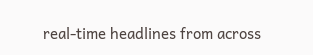real‑time headlines from across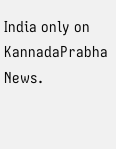India only on KannadaPrabha News.